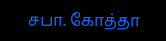சபா. கோத்தா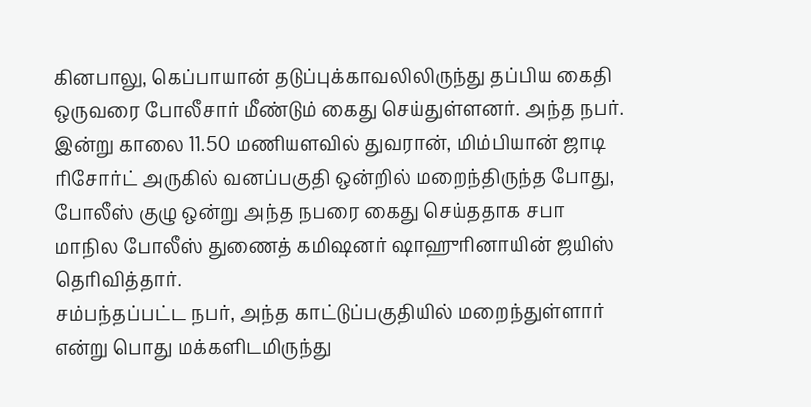கினபாலு, கெப்பாயான் தடுப்புக்காவலிலிருந்து தப்பிய கைதி ஒருவரை போலீசார் மீண்டும் கைது செய்துள்ளனர். அந்த நபர். இன்று காலை 11.50 மணியளவில் துவரான், மிம்பியான் ஜாடி ரிசோர்ட் அருகில் வனப்பகுதி ஒன்றில் மறைந்திருந்த போது, போலீஸ் குழு ஒன்று அந்த நபரை கைது செய்ததாக சபா மாநில போலீஸ் துணைத் கமிஷனர் ஷாஹுரினாயின் ஜயிஸ் தெரிவித்தார்.
சம்பந்தப்பட்ட நபர், அந்த காட்டுப்பகுதியில் மறைந்துள்ளார் என்று பொது மக்களிடமிருந்து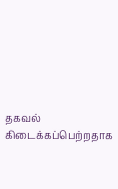தகவல் கிடைக்கப்பெற்றதாக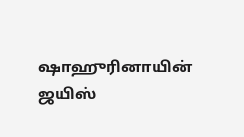ஷாஹுரினாயின் ஜயிஸ்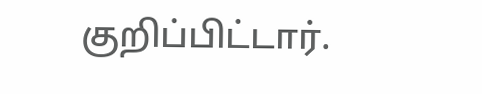குறிப்பிட்டார்.